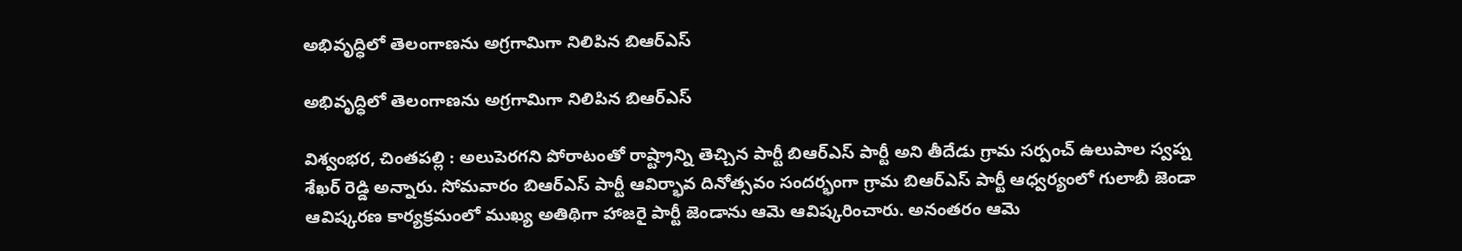అభివృద్ధిలో తెలంగాణను అగ్రగామిగా నిలిపిన బిఆర్ఎస్

అభివృద్ధిలో తెలంగాణను అగ్రగామిగా నిలిపిన బిఆర్ఎస్

విశ్వంభర, చింతపల్లి : అలుపెరగని పోరాటంతో రాష్ట్రాన్ని తెచ్చిన పార్టీ బిఆర్ఎస్ పార్టీ అని తీదేడు గ్రామ సర్పంచ్ ఉలుపాల స్వప్న శేఖర్ రెడ్డి అన్నారు. సోమవారం బిఆర్ఎస్ పార్టీ ఆవిర్భావ దినోత్సవం సందర్భంగా గ్రామ బిఆర్ఎస్ పార్టీ ఆధ్వర్యంలో గులాబీ జెండా ఆవిష్కరణ కార్యక్రమంలో ముఖ్య అతిథిగా హాజరై పార్టీ జెండాను ఆమె ఆవిష్కరించారు. అనంతరం ఆమె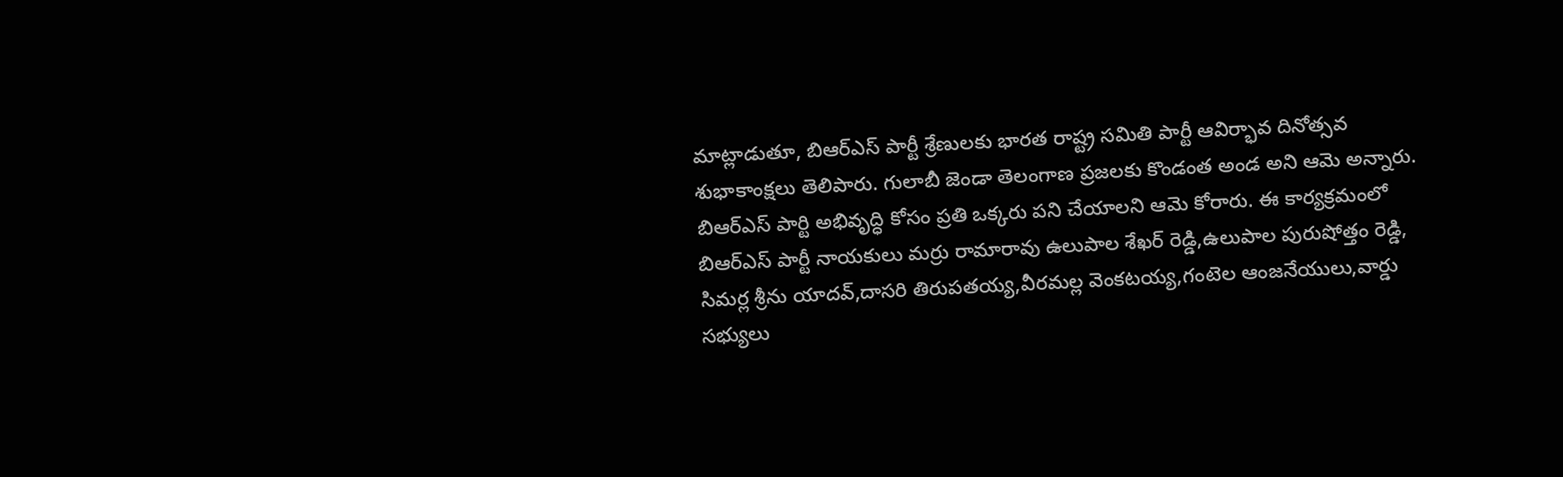మాట్లాడుతూ, బిఆర్ఎస్ పార్టీ శ్రేణులకు భారత రాష్ట్ర సమితి పార్టీ ఆవిర్భావ దినోత్సవ శుభాకాంక్షలు తెలిపారు. గులాబీ జెండా తెలంగాణ ప్రజలకు కొండంత అండ అని ఆమె అన్నారు. బిఆర్ఎస్ పార్టి అభివృద్ధి కోసం ప్రతి ఒక్కరు పని చేయాలని ఆమె కోరారు. ఈ కార్యక్రమంలో బిఆర్ఎస్ పార్టీ నాయకులు మర్రు రామారావు ఉలుపాల శేఖర్ రెడ్డి,ఉలుపాల పురుషోత్తం రెడ్డి, సిమర్ల శ్రీను యాదవ్,దాసరి తిరుపతయ్య,వీరమల్ల వెంకటయ్య,గంటెల ఆంజనేయులు,వార్డు సభ్యులు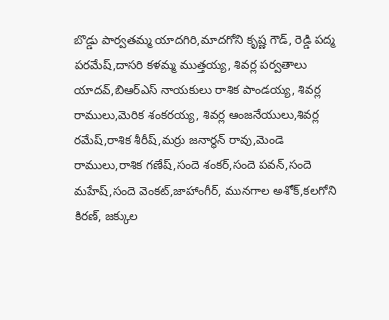బొడ్డు పార్వతమ్మ యాదగిరి,మాదగోని కృష్ణ గౌడ్, రెడ్డి పద్మ పరమేష్,దాసరి కళమ్మ ముత్తయ్య, శివర్ల పర్వతాలు యాదవ్,బిఆర్ఎస్ నాయకులు రాశిక పాండయ్య, శివర్ల రాములు,మెరిక శంకరయ్య, శివర్ల ఆంజనేయులు,శివర్ల రమేష్,రాశిక శీరీష్,మర్రు జనార్థన్ రావు,మెండె రాములు,రాశిక గణేష్,సందె శంకర్,సందె పవన్,సందె మహేష్,సందె వెంకట్,జాహాంగీర్, మునగాల అశోక్,కలగోని కిరణ్, జక్కుల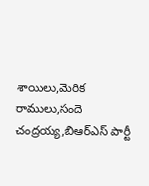శాయిలు,మెరిక రాములు,సందె చంద్రయ్య,బిఆర్ఎస్ పార్టీ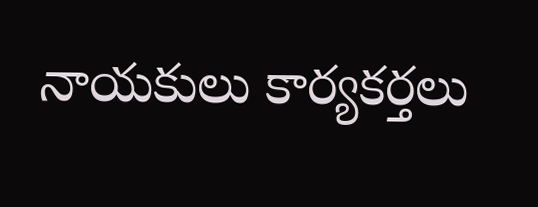నాయకులు కార్యకర్తలు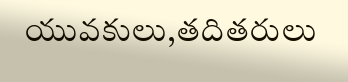యువకులు,తదితరులు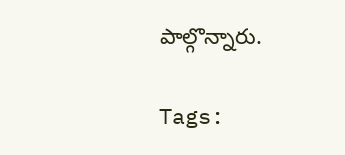పాల్గొన్నారు.

Tags: